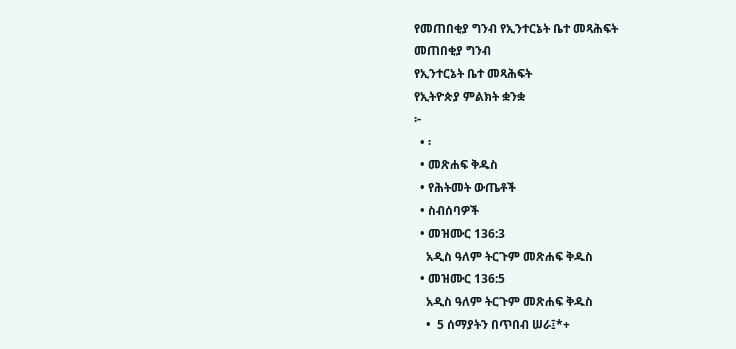የመጠበቂያ ግንብ የኢንተርኔት ቤተ መጻሕፍት
መጠበቂያ ግንብ
የኢንተርኔት ቤተ መጻሕፍት
የኢትዮጵያ ምልክት ቋንቋ
፦
  • ፡
  • መጽሐፍ ቅዱስ
  • የሕትመት ውጤቶች
  • ስብሰባዎች
  • መዝሙር 136:3
    አዲስ ዓለም ትርጉም መጽሐፍ ቅዱስ
  • መዝሙር 136:5
    አዲስ ዓለም ትርጉም መጽሐፍ ቅዱስ
    •  5 ሰማያትን በጥበብ ሠራ፤*+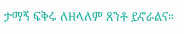ታማኝ ፍቅሩ ለዘላለም ጸንቶ ይኖራልና።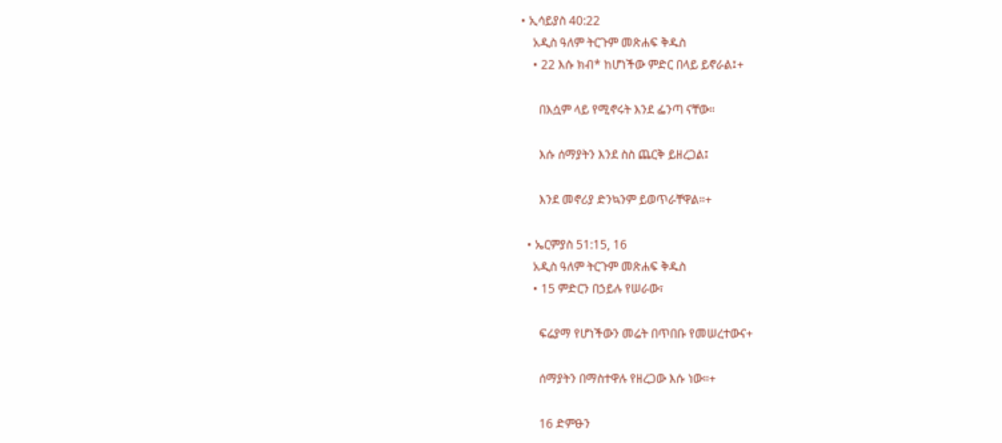• ኢሳይያስ 40:22
    አዲስ ዓለም ትርጉም መጽሐፍ ቅዱስ
    • 22 እሱ ክብ* ከሆነችው ምድር በላይ ይኖራል፤+

      በእሷም ላይ የሚኖሩት እንደ ፌንጣ ናቸው።

      እሱ ሰማያትን እንደ ስስ ጨርቅ ይዘረጋል፤

      እንደ መኖሪያ ድንኳንም ይወጥራቸዋል።+

  • ኤርምያስ 51:15, 16
    አዲስ ዓለም ትርጉም መጽሐፍ ቅዱስ
    • 15 ምድርን በኃይሉ የሠራው፣

      ፍሬያማ የሆነችውን መሬት በጥበቡ የመሠረተውና+

      ሰማያትን በማስተዋሉ የዘረጋው እሱ ነው።+

      16 ድምፁን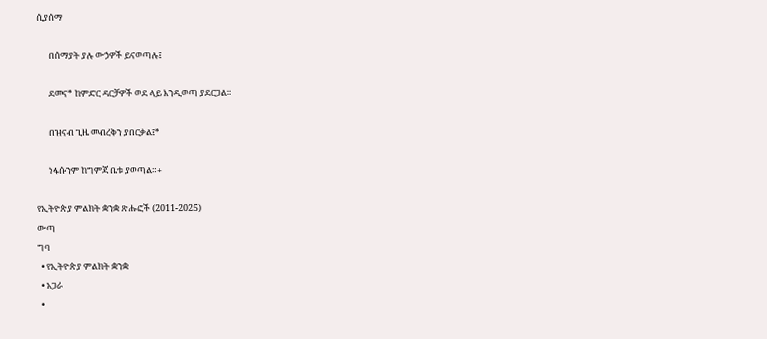ሲያሰማ

      በሰማያት ያሉ ውኃዎች ይናወጣሉ፤

      ደመና* ከምድር ዳርቻዎች ወደ ላይ እንዲወጣ ያደርጋል።

      በዝናብ ጊዜ መብረቅን ያበርቃል፤*

      ነፋሱንም ከግምጃ ቤቱ ያወጣል።+

የኢትዮጵያ ምልክት ቋንቋ ጽሑፎች (2011-2025)
ውጣ
ግባ
  • የኢትዮጵያ ምልክት ቋንቋ
  • አጋራ
  •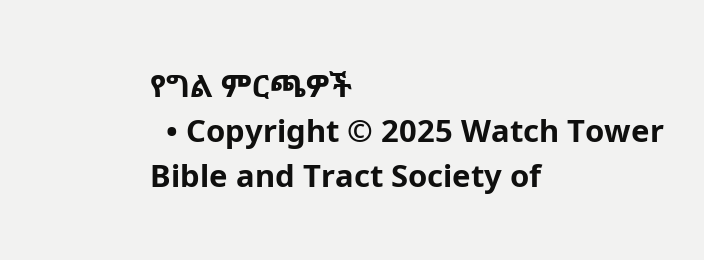የግል ምርጫዎች
  • Copyright © 2025 Watch Tower Bible and Tract Society of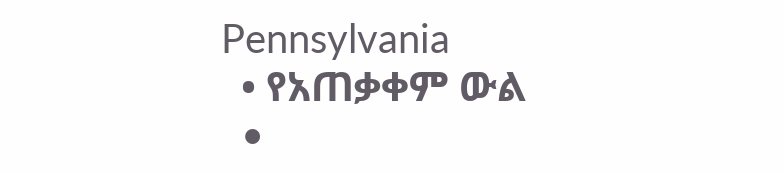Pennsylvania
  • የአጠቃቀም ውል
  •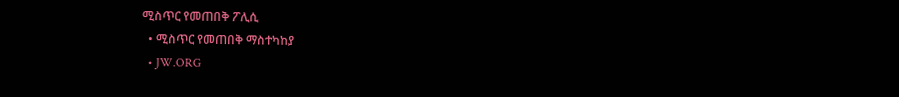ሚስጥር የመጠበቅ ፖሊሲ
  • ሚስጥር የመጠበቅ ማስተካከያ
  • JW.ORG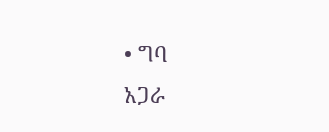• ግባ
አጋራ